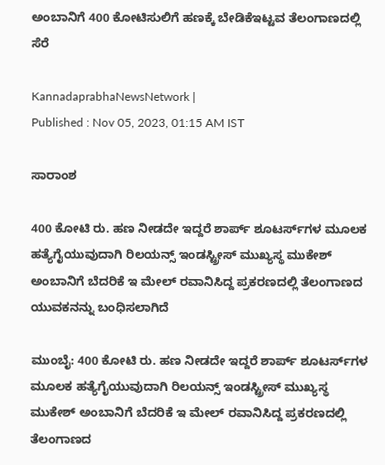ಅಂಬಾನಿಗೆ 400 ಕೋಟಿಸುಲಿಗೆ ಹಣಕ್ಕೆ ಬೇಡಿಕೆಇಟ್ಟವ ತೆಲಂಗಾಣದಲ್ಲಿ ಸೆರೆ

KannadaprabhaNewsNetwork |
Published : Nov 05, 2023, 01:15 AM IST

ಸಾರಾಂಶ

400 ಕೋಟಿ ರು. ಹಣ ನೀಡದೇ ಇದ್ದರೆ ಶಾರ್ಪ್‌ ಶೂಟರ್ಸ್‌ಗಳ ಮೂಲಕ ಹತ್ಯೆಗೈಯುವುದಾಗಿ ರಿಲಯನ್ಸ್‌ ಇಂಡಸ್ಟ್ರೀಸ್‌ ಮುಖ್ಯಸ್ಥ ಮುಕೇಶ್‌ ಅಂಬಾನಿಗೆ ಬೆದರಿಕೆ ಇ ಮೇಲ್‌ ರವಾನಿಸಿದ್ದ ಪ್ರಕರಣದಲ್ಲಿ ತೆಲಂಗಾಣದ ಯುವಕನನ್ನು ಬಂಧಿಸಲಾಗಿದೆ

ಮುಂಬೈ: 400 ಕೋಟಿ ರು. ಹಣ ನೀಡದೇ ಇದ್ದರೆ ಶಾರ್ಪ್‌ ಶೂಟರ್ಸ್‌ಗಳ ಮೂಲಕ ಹತ್ಯೆಗೈಯುವುದಾಗಿ ರಿಲಯನ್ಸ್‌ ಇಂಡಸ್ಟ್ರೀಸ್‌ ಮುಖ್ಯಸ್ಥ ಮುಕೇಶ್‌ ಅಂಬಾನಿಗೆ ಬೆದರಿಕೆ ಇ ಮೇಲ್‌ ರವಾನಿಸಿದ್ದ ಪ್ರಕರಣದಲ್ಲಿ ತೆಲಂಗಾಣದ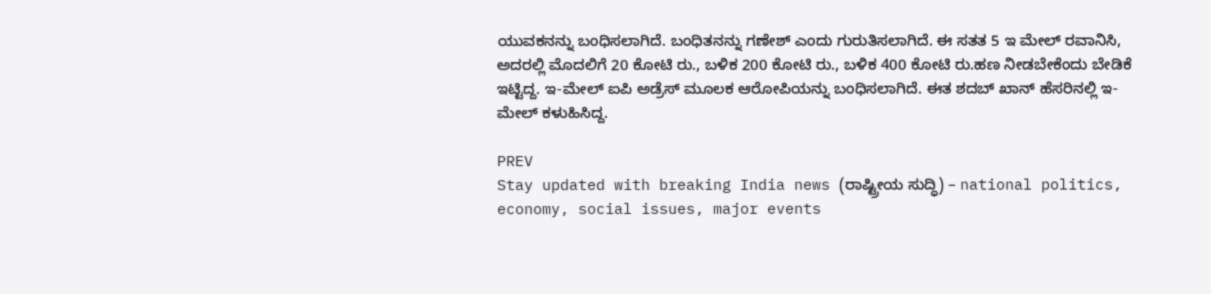ಯುವಕನನ್ನು ಬಂಧಿಸಲಾಗಿದೆ. ಬಂಧಿತನನ್ನು ಗಣೇಶ್‌ ಎಂದು ಗುರುತಿಸಲಾಗಿದೆ. ಈ ಸತತ 5 ಇ ಮೇಲ್‌ ರವಾನಿಸಿ, ಅದರಲ್ಲಿ ಮೊದಲಿಗೆ 20 ಕೋಟಿ ರು., ಬಳಿಕ 200 ಕೋಟಿ ರು., ಬಳಿಕ 400 ಕೋಟಿ ರು.ಹಣ ನೀಡಬೇಕೆಂದು ಬೇಡಿಕೆ ಇಟ್ಟಿದ್ದ. ಇ-ಮೇಲ್‌ ಐಪಿ ಅಡ್ರೆಸ್‌ ಮೂಲಕ ಆರೋಪಿಯನ್ನು ಬಂಧಿಸಲಾಗಿದೆ. ಈತ ಶದಬ್‌ ಖಾನ್‌ ಹೆಸರಿನಲ್ಲಿ ಇ-ಮೇಲ್‌ ಕಳುಹಿಸಿದ್ದ.

PREV
Stay updated with breaking India news (ರಾಷ್ಟ್ರೀಯ ಸುದ್ಧಿ) – national politics, economy, social issues, major events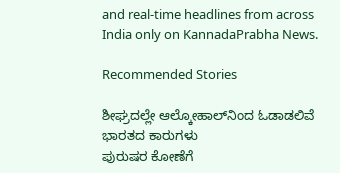and real‑time headlines from across India only on KannadaPrabha News.

Recommended Stories

ಶೀಘ್ರದಲ್ಲೇ ಆಲ್ಕೋಹಾಲ್‌ನಿಂದ ಓಡಾಡಲಿವೆ ಭಾರತದ ಕಾರುಗಳು
ಪುರುಷರ ಕೋಣೆಗೆ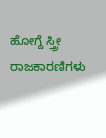ಹೋಗ್ದೆ ಸ್ತ್ರೀ ರಾಜಕಾರಣಿಗಳು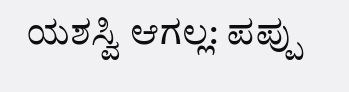ಯಶಸ್ವಿ ಆಗಲ್ಲ: ಪಪ್ಪು